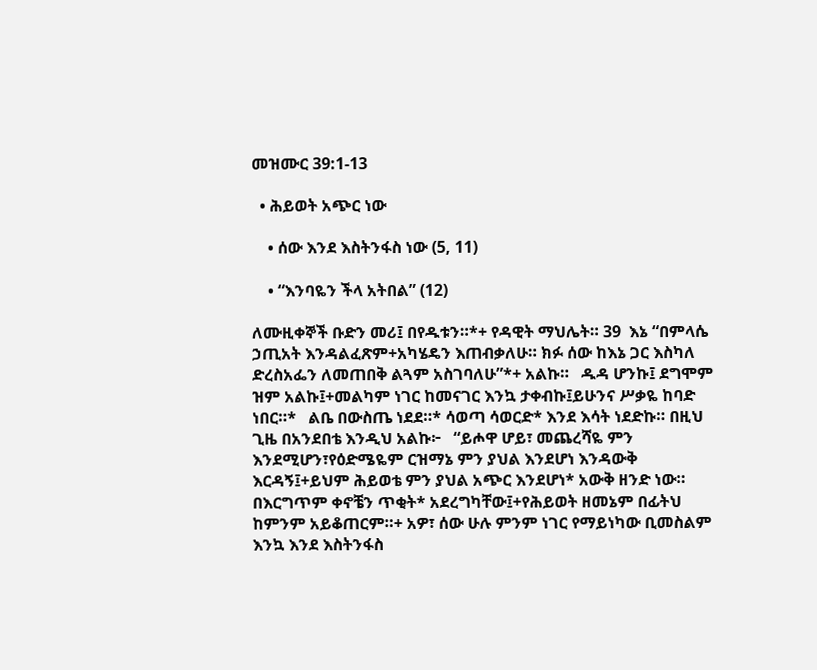መዝሙር 39:1-13

  • ሕይወት አጭር ነው

    • ሰው እንደ እስትንፋስ ነው (5, 11)

    • “እንባዬን ችላ አትበል” (12)

ለሙዚቀኞች ቡድን መሪ፤ በየዱቱን።*+ የዳዊት ማህሌት። 39  እኔ “በምላሴ ኃጢአት እንዳልፈጽም+አካሄዴን እጠብቃለሁ። ክፉ ሰው ከእኔ ጋር እስካለ ድረስአፌን ለመጠበቅ ልጓም አስገባለሁ”*+ አልኩ።   ዱዳ ሆንኩ፤ ደግሞም ዝም አልኩ፤+መልካም ነገር ከመናገር እንኳ ታቀብኩ፤ይሁንና ሥቃዬ ከባድ ነበር።*   ልቤ በውስጤ ነደደ።* ሳወጣ ሳወርድ* እንደ እሳት ነደድኩ። በዚህ ጊዜ በአንደበቴ እንዲህ አልኩ፦   “ይሖዋ ሆይ፣ መጨረሻዬ ምን እንደሚሆን፣የዕድሜዬም ርዝማኔ ምን ያህል እንደሆነ እንዳውቅ እርዳኝ፤+ይህም ሕይወቴ ምን ያህል አጭር እንደሆነ* አውቅ ዘንድ ነው።   በእርግጥም ቀኖቼን ጥቂት* አደረግካቸው፤+የሕይወት ዘመኔም በፊትህ ከምንም አይቆጠርም።+ አዎ፣ ሰው ሁሉ ምንም ነገር የማይነካው ቢመስልም እንኳ እንደ እስትንፋስ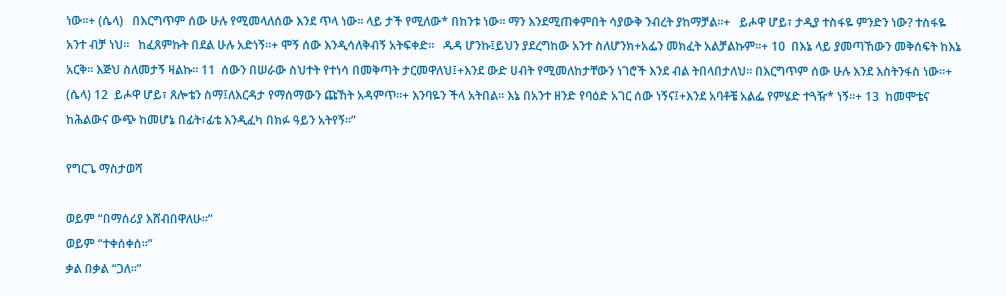ነው።+ (ሴላ)   በእርግጥም ሰው ሁሉ የሚመላለሰው እንደ ጥላ ነው። ላይ ታች የሚለው* በከንቱ ነው። ማን እንደሚጠቀምበት ሳያውቅ ንብረት ያከማቻል።+   ይሖዋ ሆይ፣ ታዲያ ተስፋዬ ምንድን ነው? ተስፋዬ አንተ ብቻ ነህ።   ከፈጸምኩት በደል ሁሉ አድነኝ።+ ሞኝ ሰው እንዲሳለቅብኝ አትፍቀድ።   ዱዳ ሆንኩ፤ይህን ያደረግከው አንተ ስለሆንክ+አፌን መክፈት አልቻልኩም።+ 10  በእኔ ላይ ያመጣኸውን መቅሰፍት ከእኔ አርቅ። እጅህ ስለመታኝ ዛልኩ። 11  ሰውን በሠራው ስህተት የተነሳ በመቅጣት ታርመዋለህ፤+እንደ ውድ ሀብት የሚመለከታቸውን ነገሮች እንደ ብል ትበላበታለህ። በእርግጥም ሰው ሁሉ እንደ እስትንፋስ ነው።+ (ሴላ) 12  ይሖዋ ሆይ፣ ጸሎቴን ስማ፤ለእርዳታ የማሰማውን ጩኸት አዳምጥ።+ እንባዬን ችላ አትበል። እኔ በአንተ ዘንድ የባዕድ አገር ሰው ነኝና፤+እንደ አባቶቼ አልፌ የምሄድ ተጓዥ* ነኝ።+ 13  ከመሞቴና ከሕልውና ውጭ ከመሆኔ በፊት፣ፊቴ እንዲፈካ በክፉ ዓይን አትየኝ።”

የግርጌ ማስታወሻ

ወይም “በማሰሪያ እሸብበዋለሁ።”
ወይም “ተቀሰቀሰ።”
ቃል በቃል “ጋለ።”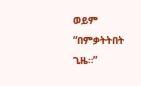ወይም “በምቃትትበት ጊዜ።”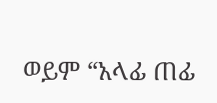ወይም “አላፊ ጠፊ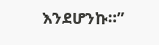እንደሆንኩ።”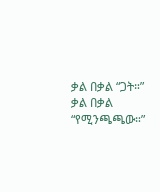ቃል በቃል “ጋት።”
ቃል በቃል “የሚንጫጫው።”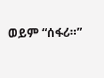ወይም “ሰፋሪ።”